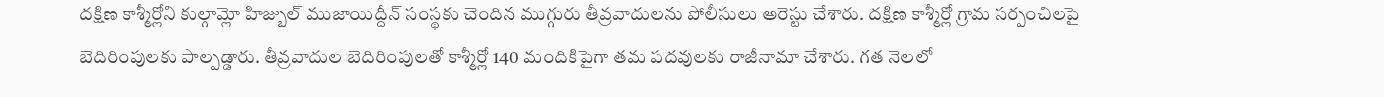దక్షిణ కాశ్మీర్లోని కుల్గామ్లో హిజ్బుల్ ముజాయిద్దీన్ సంస్థకు చెందిన ముగ్గురు తీవ్రవాదులను పోలీసులు అరెస్టు చేశారు. దక్షిణ కాశ్మీర్లో గ్రామ సర్పంచిలపై బెదిరింపులకు పాల్పడ్డారు. తీవ్రవాదుల బెదిరింపులతో కాశ్మీర్లో 140 మందికిపైగా తమ పదవులకు రాజీనామా చేశారు. గత నెలలో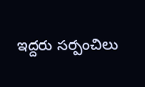ఇద్దరు సర్పంచిలు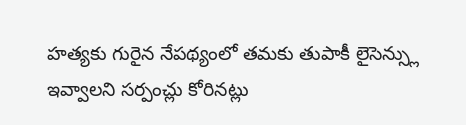హత్యకు గురైన నేపథ్యంలో తమకు తుపాకీ లైసెన్స్లు ఇవ్వాలని సర్పంచ్లు కోరినట్లు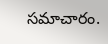సమాచారం.